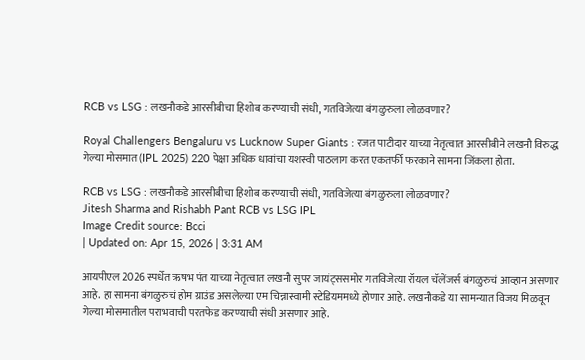RCB vs LSG : लखनौकडे आरसीबीचा हिशोब करण्याची संधी, गतविजेत्या बंगळुरुला लोळवणार?

Royal Challengers Bengaluru vs Lucknow Super Giants : रजत पाटीदार याच्या नेतृत्वात आरसीबीने लखनौ विरुद्ध गेल्या मोसमात (IPL 2025) 220 पेक्षा अधिक धावांचा यशस्वी पाठलाग करत एकतर्फी फरकाने सामना जिंकला होता.

RCB vs LSG : लखनौकडे आरसीबीचा हिशोब करण्याची संधी, गतविजेत्या बंगळुरुला लोळवणार?
Jitesh Sharma and Rishabh Pant RCB vs LSG IPL
Image Credit source: Bcci
| Updated on: Apr 15, 2026 | 3:31 AM

आयपीएल 2026 स्पर्धेत ऋषभ पंत याच्या नेतृत्वात लखनौ सुपर जायंट्ससमोर गतविजेत्या रॉयल चॅलेंजर्स बंगळुरुचं आव्हान असणार आहे. हा सामना बंगळुरुचं होम ग्राउंड असलेल्या एम चिन्नास्वामी स्टेडियममध्ये होणार आहे. लखनौकडे या सामन्यात विजय मिळवून गेल्या मोसमातील पराभवाची परतफेड करण्याची संधी असणार आहे.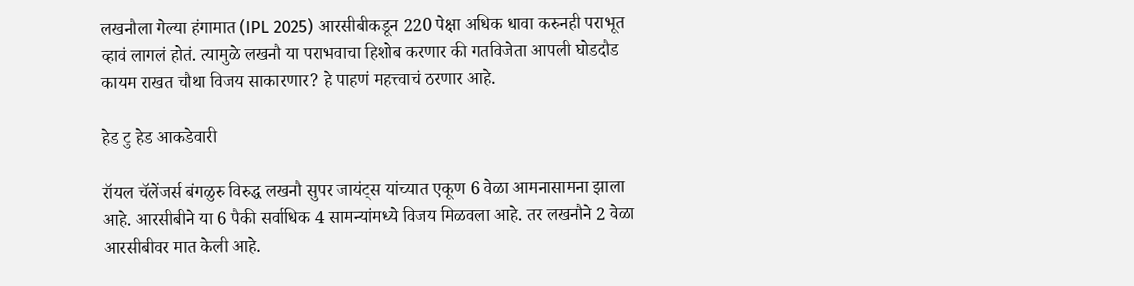लखनौला गेल्या हंगामात (IPL 2025) आरसीबीकडून 220 पेक्षा अधिक धावा करुनही पराभूत व्हावं लागलं होतं. त्यामुळे लखनौ या पराभवाचा हिशोब करणार की गतविजेता आपली घोडदौड कायम राखत चौथा विजय साकारणार? हे पाहणं महत्त्वाचं ठरणार आहे.

हेड टु हेड आकडेवारी

रॉयल चॅलेंजर्स बंगळुरु विरुद्ध लखनौ सुपर जायंट्स यांच्यात एकूण 6 वेळा आमनासामना झाला आहे. आरसीबीने या 6 पैकी सर्वाधिक 4 सामन्यांमध्ये विजय मिळवला आहे. तर लखनौने 2 वेळा आरसीबीवर मात केली आहे.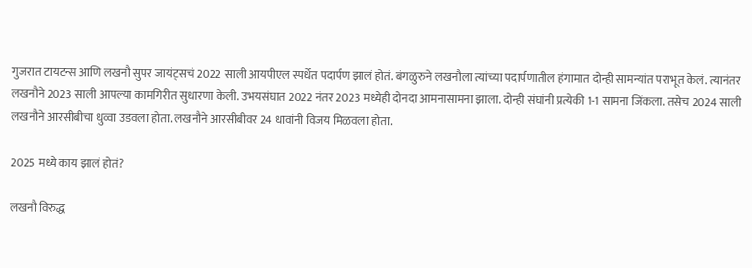गुजरात टायटन्स आणि लखनौ सुपर जायंट्सचं 2022 साली आयपीएल स्पर्धेत पदार्पण झालं होतं. बंगळुरुने लखनौला त्यांच्या पदार्पणातील हंगामात दोन्ही सामन्यांत पराभूत केलं. त्यानंतर लखनौने 2023 साली आपल्या कामगिरीत सुधारणा केली. उभयसंघात 2022 नंतर 2023 मध्येही दोनदा आमनासामना झाला. दोन्ही संघांनी प्रत्येकी 1-1 सामना जिंकला. तसेच 2024 साली लखनौने आरसीबीचा धुव्वा उडवला होता. लखनौने आरसीबीवर 24 धावांनी विजय मिळवला होता.

2025 मध्ये काय झालं होतं?

लखनौ विरुद्ध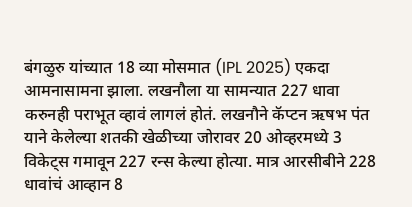बंगळुरु यांच्यात 18 व्या मोसमात (IPL 2025) एकदा आमनासामना झाला. लखनौला या सामन्यात 227 धावा करुनही पराभूत व्हावं लागलं होतं. लखनौने कॅप्टन ऋषभ पंत याने केलेल्या शतकी खेळीच्या जोरावर 20 ओव्हरमध्ये 3 विकेट्स गमावून 227 रन्स केल्या होत्या. मात्र आरसीबीने 228 धावांचं आव्हान 8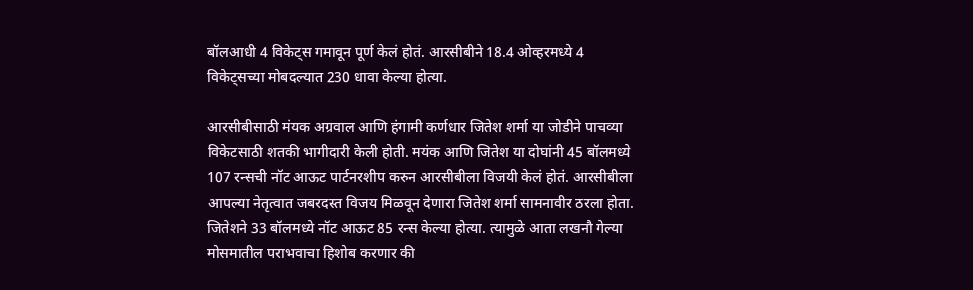बॉलआधी 4 विकेट्स गमावून पूर्ण केलं होतं. आरसीबीने 18.4 ओव्हरमध्ये 4 विकेट्सच्या मोबदल्यात 230 धावा केल्या होत्या.

आरसीबीसाठी मंयक अग्रवाल आणि हंगामी कर्णधार जितेश शर्मा या जोडीने पाचव्या विकेटसाठी शतकी भागीदारी केली होती. मयंक आणि जितेश या दोघांनी 45 बॉलमध्ये 107 रन्सची नॉट आऊट पार्टनरशीप करुन आरसीबीला विजयी केलं होतं. आरसीबीला आपल्या नेतृत्वात जबरदस्त विजय मिळवून देणारा जितेश शर्मा सामनावीर ठरला होता. जितेशने 33 बॉलमध्ये नॉट आऊट 85 रन्स केल्या होत्या. त्यामुळे आता लखनौ गेल्या मोसमातील पराभवाचा हिशोब करणार की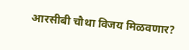आरसीबी चौथा विजय मिळवणार?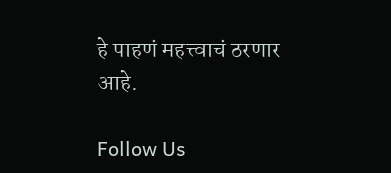हे पाहणं महत्त्वाचं ठरणार आहे.

Follow Us